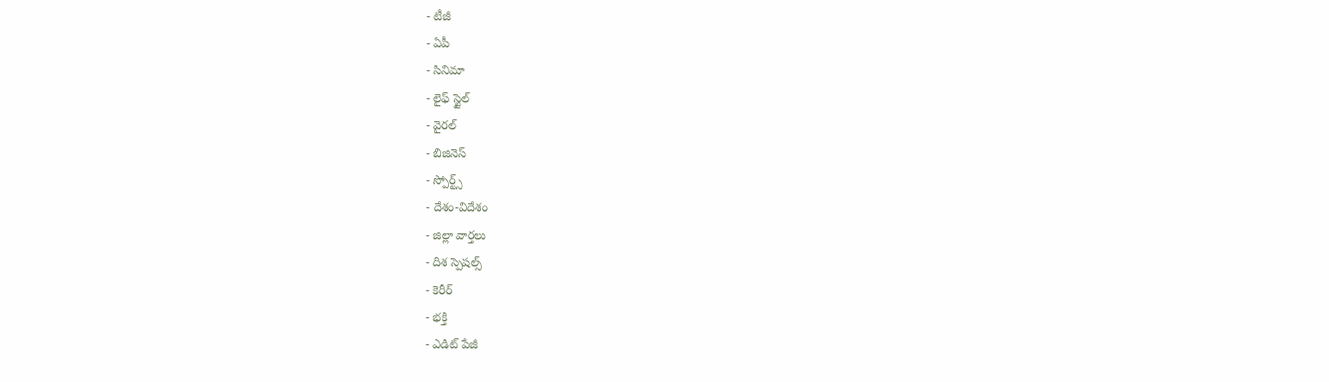- టీజీ
- ఏపీ
- సినిమా
- లైఫ్ స్టైల్
- వైరల్
- బిజినెస్
- స్పోర్ట్స్
- దేశం-విదేశం
- జిల్లా వార్తలు
- దిశ స్పెషల్స్
- కెరీర్
- భక్తి
- ఎడిట్ పేజీ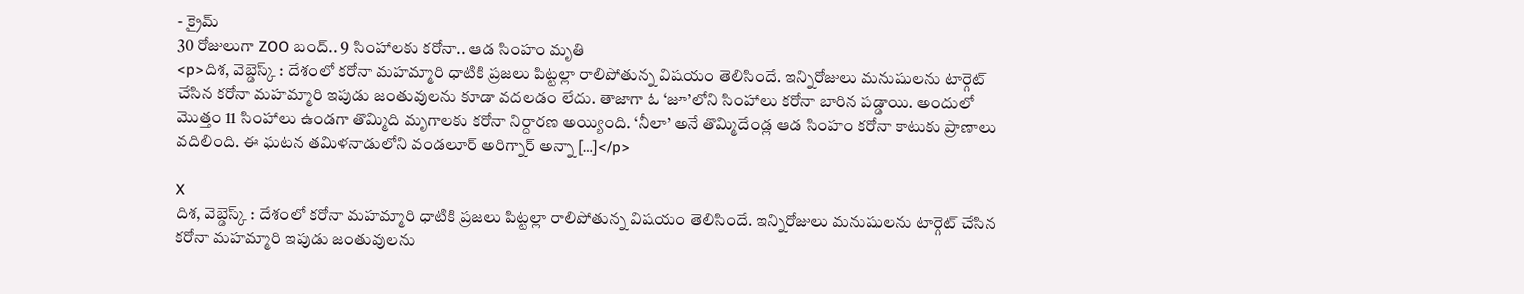- క్రైమ్
30 రోజులుగా ZOO బంద్.. 9 సింహాలకు కరోనా.. ఆడ సింహం మృతి
<p>దిశ, వెబ్డెస్క్ : దేశంలో కరోనా మహమ్మారి ధాటికి ప్రజలు పిట్టల్లా రాలిపోతున్న విషయం తెలిసిందే. ఇన్నిరోజులు మనుషులను టార్గెట్ చేసిన కరోనా మహమ్మారి ఇపుడు జంతువులను కూడా వదలడం లేదు. తాజాగా ఓ ‘జూ’లోని సింహాలు కరోనా బారిన పడ్డాయి. అందులో మొత్తం 11 సింహాలు ఉండగా తొమ్మిది మృగాలకు కరోనా నిర్దారణ అయ్యింది. ‘నీలా’ అనే తొమ్మిదేండ్ల ఆడ సింహం కరోనా కాటుకు ప్రాణాలు వదిలింది. ఈ ఘటన తమిళనాడులోని వండలూర్ అరిగ్నార్ అన్నా […]</p>

X
దిశ, వెబ్డెస్క్ : దేశంలో కరోనా మహమ్మారి ధాటికి ప్రజలు పిట్టల్లా రాలిపోతున్న విషయం తెలిసిందే. ఇన్నిరోజులు మనుషులను టార్గెట్ చేసిన కరోనా మహమ్మారి ఇపుడు జంతువులను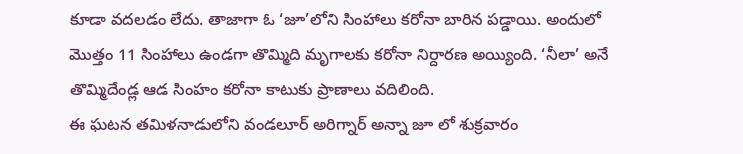కూడా వదలడం లేదు. తాజాగా ఓ ‘జూ’లోని సింహాలు కరోనా బారిన పడ్డాయి. అందులో మొత్తం 11 సింహాలు ఉండగా తొమ్మిది మృగాలకు కరోనా నిర్దారణ అయ్యింది. ‘నీలా’ అనే తొమ్మిదేండ్ల ఆడ సింహం కరోనా కాటుకు ప్రాణాలు వదిలింది.
ఈ ఘటన తమిళనాడులోని వండలూర్ అరిగ్నార్ అన్నా జూ లో శుక్రవారం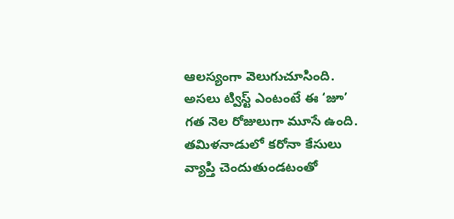ఆలస్యంగా వెలుగుచూసింది. అసలు ట్విస్ట్ ఎంటంటే ఈ ‘జూ’ గత నెల రోజులుగా మూసే ఉంది. తమిళనాడులో కరోనా కేసులు వ్యాప్తి చెందుతుండటంతో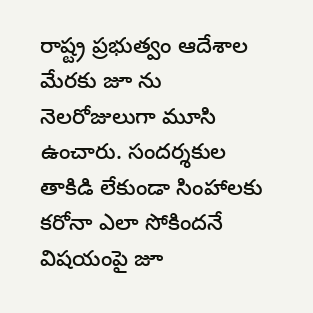రాష్ట్ర ప్రభుత్వం ఆదేశాల మేరకు జూ ను నెలరోజులుగా మూసి ఉంచారు. సందర్శకుల తాకిడి లేకుండా సింహాలకు కరోనా ఎలా సోకిందనే విషయంపై జూ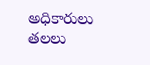అధికారులు తలలు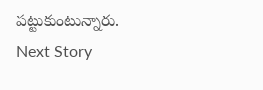పట్టుకుంటున్నారు.
Next Story